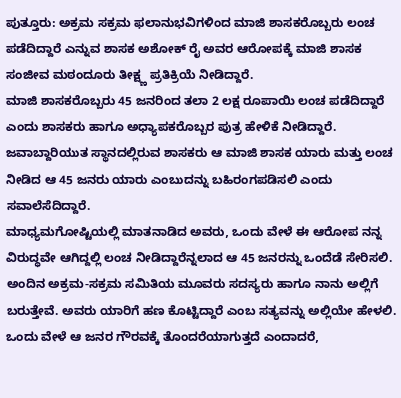ಪುತ್ತೂರು: ಅಕ್ರಮ ಸಕ್ರಮ ಫಲಾನುಭವಿಗಳಿಂದ ಮಾಜಿ ಶಾಸಕರೊಬ್ಬರು ಲಂಚ ಪಡೆದಿದ್ದಾರೆ ಎನ್ನುವ ಶಾಸಕ ಅಶೋಕ್ ರೈ ಅವರ ಆರೋಪಕ್ಕೆ ಮಾಜಿ ಶಾಸಕ ಸಂಜೀವ ಮಠಂದೂರು ತೀಕ್ಷ್ಣ ಪ್ರತಿಕ್ರಿಯೆ ನೀಡಿದ್ದಾರೆ.
ಮಾಜಿ ಶಾಸಕರೊಬ್ಬರು 45 ಜನರಿಂದ ತಲಾ 2 ಲಕ್ಷ ರೂಪಾಯಿ ಲಂಚ ಪಡೆದಿದ್ದಾರೆ ಎಂದು ಶಾಸಕರು ಹಾಗೂ ಅಧ್ಯಾಪಕರೊಬ್ಬರ ಪುತ್ರ ಹೇಳಿಕೆ ನೀಡಿದ್ದಾರೆ. ಜವಾಬ್ದಾರಿಯುತ ಸ್ಥಾನದಲ್ಲಿರುವ ಶಾಸಕರು ಆ ಮಾಜಿ ಶಾಸಕ ಯಾರು ಮತ್ತು ಲಂಚ ನೀಡಿದ ಆ 45 ಜನರು ಯಾರು ಎಂಬುದನ್ನು ಬಹಿರಂಗಪಡಿಸಲಿ ಎಂದು ಸವಾಲೆಸೆದಿದ್ದಾರೆ.
ಮಾಧ್ಯಮಗೋಷ್ಟಿಯಲ್ಲಿ ಮಾತನಾಡಿದ ಅವರು, ಒಂದು ವೇಳೆ ಈ ಆರೋಪ ನನ್ನ ವಿರುದ್ಧವೇ ಆಗಿದ್ದಲ್ಲಿ ಲಂಚ ನೀಡಿದ್ದಾರೆನ್ನಲಾದ ಆ 45 ಜನರನ್ನು ಒಂದೆಡೆ ಸೇರಿಸಲಿ. ಅಂದಿನ ಅಕ್ರಮ-ಸಕ್ರಮ ಸಮಿತಿಯ ಮೂವರು ಸದಸ್ಯರು ಹಾಗೂ ನಾನು ಅಲ್ಲಿಗೆ ಬರುತ್ತೇವೆ. ಅವರು ಯಾರಿಗೆ ಹಣ ಕೊಟ್ಟಿದ್ದಾರೆ ಎಂಬ ಸತ್ಯವನ್ನು ಅಲ್ಲಿಯೇ ಹೇಳಲಿ. ಒಂದು ವೇಳೆ ಆ ಜನರ ಗೌರವಕ್ಕೆ ತೊಂದರೆಯಾಗುತ್ತದೆ ಎಂದಾದರೆ,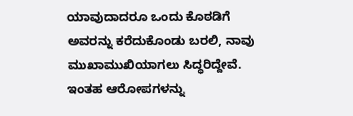ಯಾವುದಾದರೂ ಒಂದು ಕೊಠಡಿಗೆ ಅವರನ್ನು ಕರೆದುಕೊಂಡು ಬರಲಿ, ನಾವು ಮುಖಾಮುಖಿಯಾಗಲು ಸಿದ್ಧರಿದ್ದೇವೆ. ಇಂತಹ ಆರೋಪಗಳನ್ನು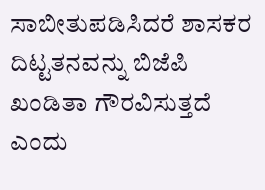ಸಾಬೀತುಪಡಿಸಿದರೆ ಶಾಸಕರ ದಿಟ್ಟತನವನ್ನು ಬಿಜೆಪಿ ಖಂಡಿತಾ ಗೌರವಿಸುತ್ತದೆ ಎಂದು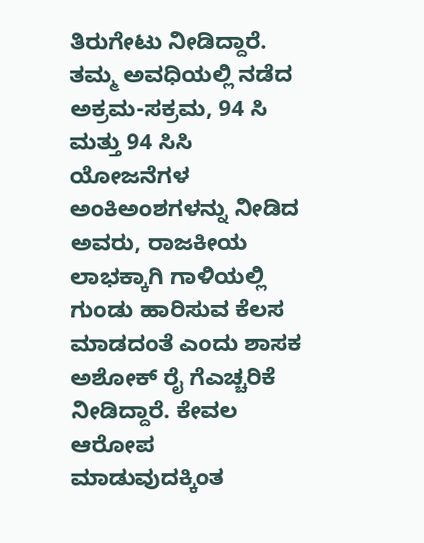ತಿರುಗೇಟು ನೀಡಿದ್ದಾರೆ.
ತಮ್ಮ ಅವಧಿಯಲ್ಲಿ ನಡೆದ ಅಕ್ರಮ-ಸಕ್ರಮ, 94 ಸಿ ಮತ್ತು 94 ಸಿಸಿ ಯೋಜನೆಗಳ ಅಂಕಿಅಂಶಗಳನ್ನು ನೀಡಿದ ಅವರು, ರಾಜಕೀಯ ಲಾಭಕ್ಕಾಗಿ ಗಾಳಿಯಲ್ಲಿ ಗುಂಡು ಹಾರಿಸುವ ಕೆಲಸ ಮಾಡದಂತೆ ಎಂದು ಶಾಸಕ ಅಶೋಕ್ ರೈ ಗೆಎಚ್ಚರಿಕೆ ನೀಡಿದ್ದಾರೆ. ಕೇವಲ ಆರೋಪ ಮಾಡುವುದಕ್ಕಿಂತ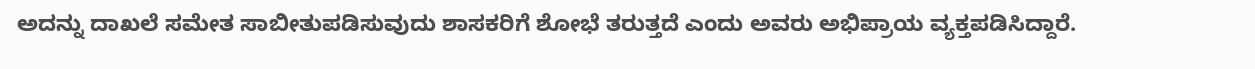ಅದನ್ನು ದಾಖಲೆ ಸಮೇತ ಸಾಬೀತುಪಡಿಸುವುದು ಶಾಸಕರಿಗೆ ಶೋಭೆ ತರುತ್ತದೆ ಎಂದು ಅವರು ಅಭಿಪ್ರಾಯ ವ್ಯಕ್ತಪಡಿಸಿದ್ದಾರೆ.